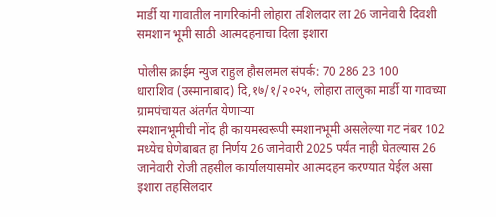मार्डी या गावातील नागरिकांनी लोहारा तशिलदार ला 26 जानेवारी दिवशी समशान भूमी साठी आत्मदहनाचा दिला इशारा

पोलीस क्राईम न्युज राहुल हौसलमल संपर्क: 70 286 23 100
धाराशिव (उस्मानाबाद) दि,१७/१/२०२५, लोहारा तालुका मार्डी या गावच्या ग्रामपंचायत अंतर्गत येणाऱ्या
स्मशानभूमीची नोंद ही कायमस्वरूपी स्मशानभूमी असलेल्या गट नंबर 102 मध्येच घेणेबाबत हा निर्णय 26 जानेवारी 2025 पर्यंत नाही घेतल्यास 26 जानेवारी रोजी तहसील कार्यालयासमोर आत्मदहन करण्यात येईल असा इशारा तहसिलदार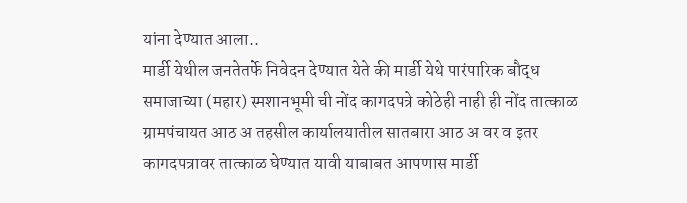यांना देण्यात आला..
मार्डी येथील जनतेतर्फे निवेदन देण्यात येते की मार्डी येथे पारंपारिक बौद्ध समाजाच्या (महार) स्मशानभूमी ची नोंद कागदपत्रे कोठेही नाही ही नोंद तात्काळ ग्रामपंचायत आठ अ तहसील कार्यालयातील सातबारा आठ अ वर व इतर कागदपत्रावर तात्काळ घेण्यात यावी याबाबत आपणास मार्डी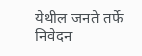येथील जनते तर्फे निवेदन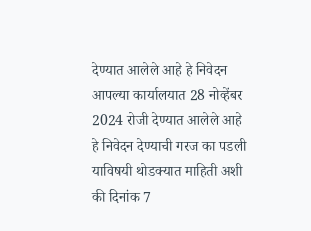देण्यात आलेले आहे हे निवेदन आपल्या कार्यालयात 28 नोव्हेंबर 2024 रोजी देण्यात आलेले आहे हे निवेदन देण्याची गरज का पडली याविषयी थोडक्यात माहिती अशी की दिनांक 7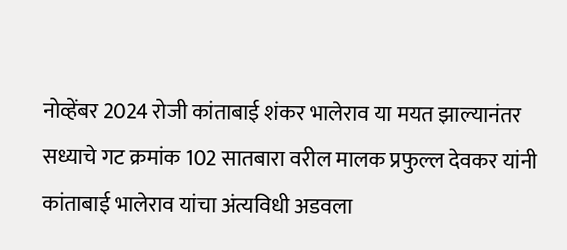नोव्हेंबर 2024 रोजी कांताबाई शंकर भालेराव या मयत झाल्यानंतर सध्याचे गट क्रमांक 102 सातबारा वरील मालक प्रफुल्ल देवकर यांनी कांताबाई भालेराव यांचा अंत्यविधी अडवला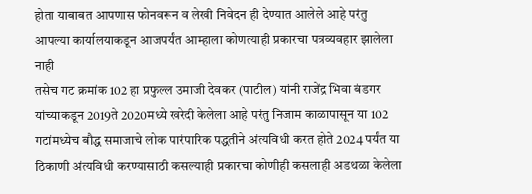होता याबाबत आपणास फोनवरून व लेखी निवेदन ही देण्यात आलेले आहे परंतु आपल्या कार्यालयाकडून आजपर्यंत आम्हाला कोणत्याही प्रकारचा पत्रव्यवहार झालेला नाही
तसेच गट क्रमांक 102 हा प्रफुल्ल उमाजी देवकर (पाटील) यांनी राजेंद्र भिवा बंडगर यांच्याकडून 2019ते 2020मध्ये खरेदी केलेला आहे परंतु निजाम काळापासून या 102 गटांमध्येच बौद्ध समाजाचे लोक पारंपारिक पद्धतीने अंत्यविधी करत होते 2024 पर्यंत या ठिकाणी अंत्यविधी करण्यासाठी कसल्याही प्रकारचा कोणीही कसलाही अडथळा केलेला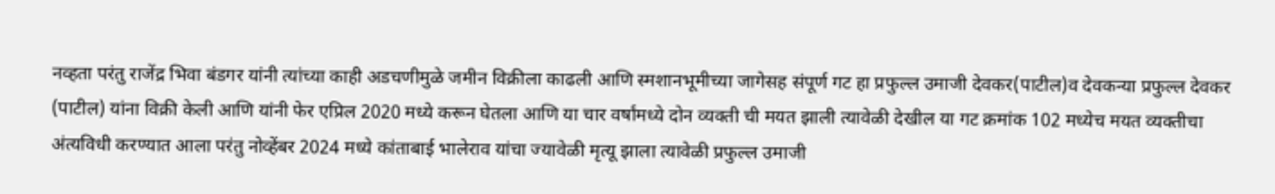नव्हता परंतु राजेंद्र भिवा बंडगर यांनी त्यांच्या काही अडचणीमुळे जमीन विक्रीला काढली आणि स्मशानभूमीच्या जागेसह संपूर्ण गट हा प्रफुल्ल उमाजी देवकर(पाटील)व देवकन्या प्रफुल्ल देवकर (पाटील) यांना विक्री केली आणि यांनी फेर एप्रिल 2020 मध्ये करून घेतला आणि या चार वर्षांमध्ये दोन व्यक्ती ची मयत झाली त्यावेळी देखील या गट क्रमांक 102 मध्येच मयत व्यक्तीचा अंत्यविधी करण्यात आला परंतु नोव्हेंबर 2024 मध्ये कांताबाई भालेराव यांचा ज्यावेळी मृत्यू झाला त्यावेळी प्रफुल्ल उमाजी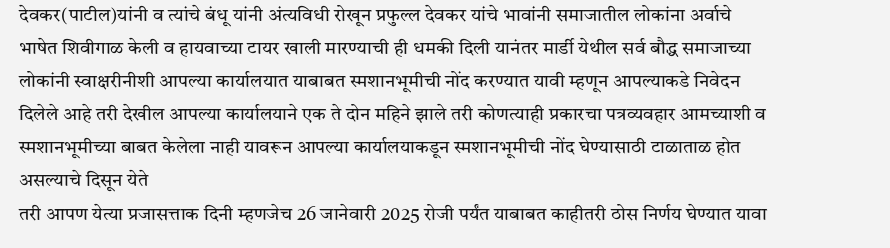देवकर(पाटील)यांनी व त्यांचे बंधू यांनी अंत्यविधी रोखून प्रफुल्ल देवकर यांचे भावांनी समाजातील लोकांना अर्वाचे भाषेत शिवीगाळ केली व हायवाच्या टायर खाली मारण्याची ही धमकी दिली यानंतर मार्डी येथील सर्व बौद्ध समाजाच्या लोकांनी स्वाक्षरीनीशी आपल्या कार्यालयात याबाबत स्मशानभूमीची नोंद करण्यात यावी म्हणून आपल्याकडे निवेदन दिलेले आहे तरी देखील आपल्या कार्यालयाने एक ते दोन महिने झाले तरी कोणत्याही प्रकारचा पत्रव्यवहार आमच्याशी व स्मशानभूमीच्या बाबत केलेला नाही यावरून आपल्या कार्यालयाकडून स्मशानभूमीची नोंद घेण्यासाठी टाळाताळ होत असल्याचे दिसून येते
तरी आपण येत्या प्रजासत्ताक दिनी म्हणजेच 26 जानेवारी 2025 रोजी पर्यंत याबाबत काहीतरी ठोस निर्णय घेण्यात यावा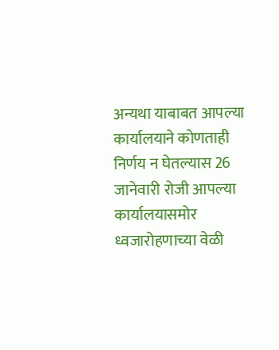अन्यथा याबाबत आपल्या कार्यालयाने कोणताही निर्णय न घेतल्यास 26 जानेवारी रोजी आपल्या कार्यालयासमोर ध्वजारोहणाच्या वेळी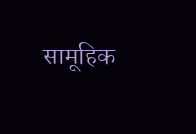सामूहिक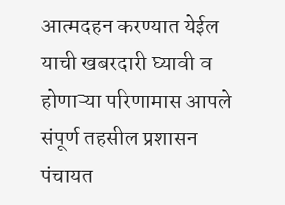आत्मदहन करण्यात येईल याची खबरदारी घ्यावी व होणाऱ्या परिणामास आपले संपूर्ण तहसील प्रशासन पंचायत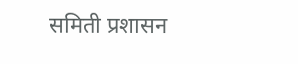समिती प्रशासन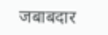जबाबदार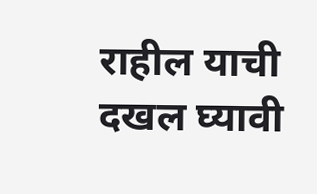राहील याची दखल घ्यावी